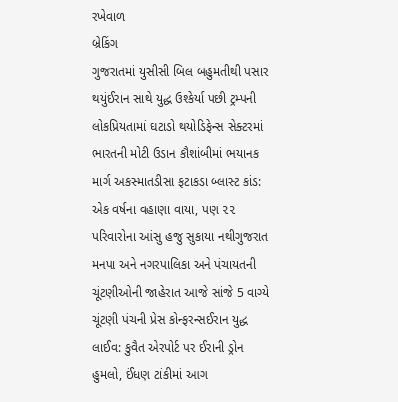રખેવાળ
બ્રેકિંગ
ગુજરાતમાં યુસીસી બિલ બહુમતીથી પસાર થયુંઈરાન સાથે યુદ્ધ ઉશ્કેર્યા પછી ટ્રમ્પની લોકપ્રિયતામાં ઘટાડો થયોડિફેન્સ સેક્ટરમાં ભારતની મોટી ઉડાન કૌશાંબીમાં ભયાનક માર્ગ અકસ્માતડીસા ફટાકડા બ્લાસ્ટ કાંડ: એક વર્ષના વહાણા વાયા, પણ ૨૨ પરિવારોના આંસુ હજુ સુકાયા નથીગુજરાત મનપા અને નગરપાલિકા અને પંચાયતની ચૂંટણીઓની જાહેરાત આજે સાંજે 5 વાગ્યે ચૂંટણી પંચની પ્રેસ કોન્ફરન્સઈરાન યુદ્ધ લાઈવ: કુવૈત એરપોર્ટ પર ઈરાની ડ્રોન હુમલો, ઈંધણ ટાંકીમાં આગ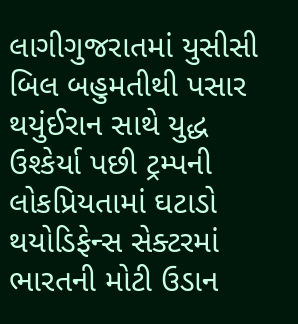લાગીગુજરાતમાં યુસીસી બિલ બહુમતીથી પસાર થયુંઈરાન સાથે યુદ્ધ ઉશ્કેર્યા પછી ટ્રમ્પની લોકપ્રિયતામાં ઘટાડો થયોડિફેન્સ સેક્ટરમાં ભારતની મોટી ઉડાન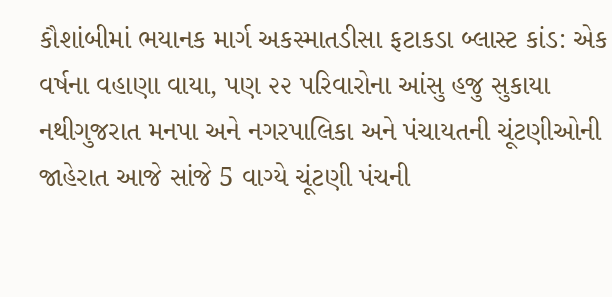કૌશાંબીમાં ભયાનક માર્ગ અકસ્માતડીસા ફટાકડા બ્લાસ્ટ કાંડ: એક વર્ષના વહાણા વાયા, પણ ૨૨ પરિવારોના આંસુ હજુ સુકાયા નથીગુજરાત મનપા અને નગરપાલિકા અને પંચાયતની ચૂંટણીઓની જાહેરાત આજે સાંજે 5 વાગ્યે ચૂંટણી પંચની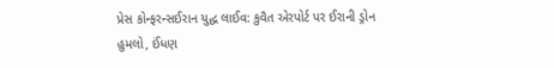પ્રેસ કોન્ફરન્સઈરાન યુદ્ધ લાઈવ: કુવૈત એરપોર્ટ પર ઈરાની ડ્રોન હુમલો, ઈંધણ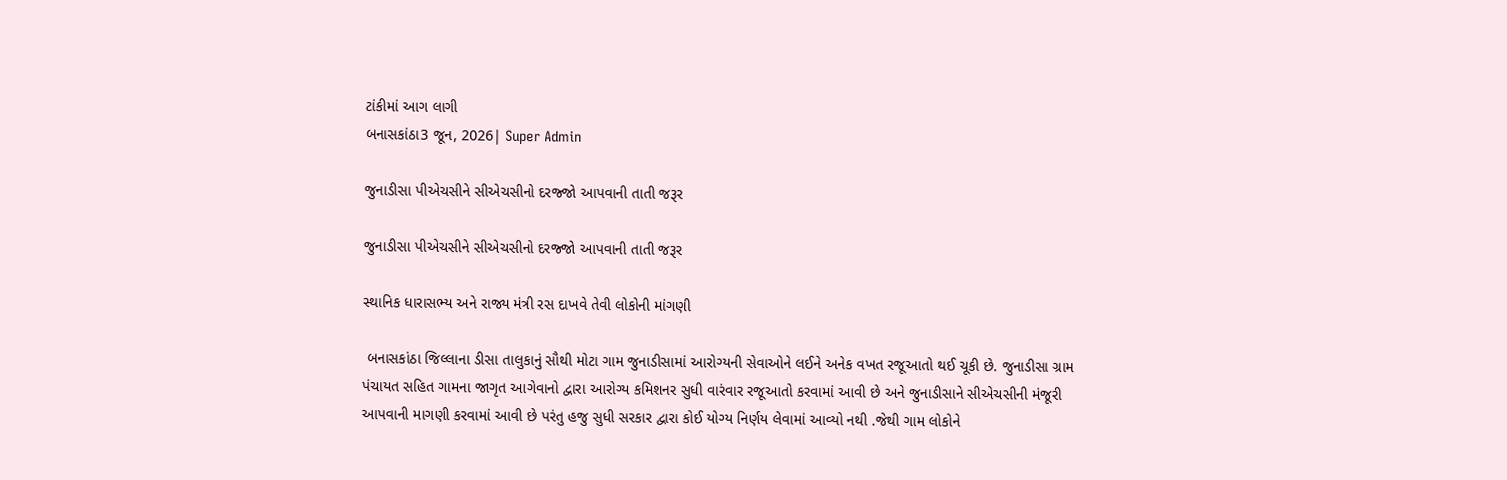ટાંકીમાં આગ લાગી
બનાસકાંઠા3 જૂન, 2026| Super Admin

જુનાડીસા પીએચસીને સીએચસીનો દરજ્જો આપવાની તાતી જરૂર

જુનાડીસા પીએચસીને સીએચસીનો દરજ્જો આપવાની તાતી જરૂર

સ્થાનિક ધારાસભ્ય અને રાજ્ય મંત્રી રસ દાખવે તેવી લોકોની માંગણી

 બનાસકાંઠા જિલ્લાના ડીસા તાલુકાનું સૌથી મોટા ગામ જુનાડીસામાં આરોગ્યની સેવાઓને લઈને અનેક વખત રજૂઆતો થઈ ચૂકી છે. જુનાડીસા ગ્રામ પંચાયત સહિત ગામના જાગૃત આગેવાનો દ્વારા આરોગ્ય કમિશનર સુધી વારંવાર રજૂઆતો કરવામાં આવી છે અને જુનાડીસાને સીએચસીની મંજૂરી આપવાની માગણી કરવામાં આવી છે પરંતુ હજુ સુધી સરકાર દ્વારા કોઈ યોગ્ય નિર્ણય લેવામાં આવ્યો નથી .જેથી ગામ લોકોને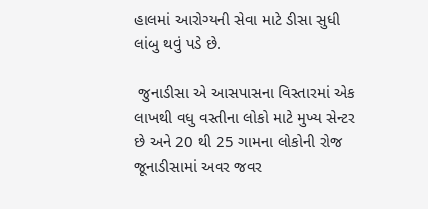હાલમાં આરોગ્યની સેવા માટે ડીસા સુધી લાંબુ થવું પડે છે.

 જુનાડીસા એ આસપાસના વિસ્તારમાં એક લાખથી વધુ વસ્તીના લોકો માટે મુખ્ય સેન્ટર છે અને 20 થી 25 ગામના લોકોની રોજ જૂનાડીસામાં અવર જવર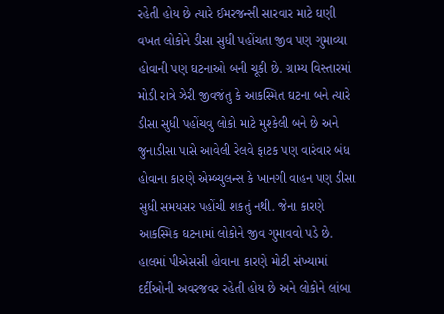રહેતી હોય છે ત્યારે ઈમરજન્સી સારવાર માટે ઘણી વખત લોકોને ડીસા સુધી પહોંચતા જીવ પણ ગુમાવ્યા હોવાની પણ ઘટનાઓ બની ચૂકી છે. ગ્રામ્ય વિસ્તારમાં મોડી રાત્રે ઝેરી જીવજંતુ કે આકસ્મિત ઘટના બને ત્યારે ડીસા સુધી પહોંચવુ લોકો માટે મુશ્કેલી બને છે અને જુનાડીસા પાસે આવેલી રેલવે ફાટક પણ વારંવાર બંધ હોવાના કારણે એમ્બ્યુલન્સ કે ખાનગી વાહન પણ ડીસા સુધી સમયસર પહોંચી શકતું નથી. જેના કારણે આકસ્મિક ઘટનામાં લોકોને જીવ ગુમાવવો પડે છે. હાલમાં પીએસસી હોવાના કારણે મોટી સંખ્યામાં દર્દીઓની અવરજવર રહેતી હોય છે અને લોકોને લાંબા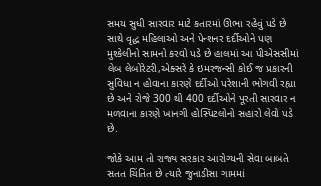સમય સુધી સારવાર માટે કતારમાં ઊભા રહેવું પડે છે સાથે વૃદ્ધ મહિલાઓ અને પેન્શનર દર્દીઓને પણ મુશ્કેલીનો સામનો કરવો પડે છે હાલમાં આ પીએસસીમાં લેબ લેબોરેટરી,એક્સરે કે ઇમરજન્સી કોઈ જ પ્રકારની સુવિધા ન હોવાના કારણે દર્દીઓ પરેશાની ભોગવી રહ્યા છે અને રોજે 300 થી 400 દર્દીઓને પૂરતી સારવાર ન મળવાના કારણે ખાનગી હોસ્પિટલોનો સહારો લેવો પડે છે.

જોકે આમ તો રાજ્ય સરકાર આરોગ્યની સેવા બાબતે સતત ચિંતિત છે ત્યારે જુનાડીસા ગામમાં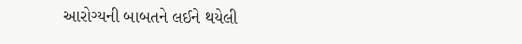આરોગ્યની બાબતને લઈને થયેલી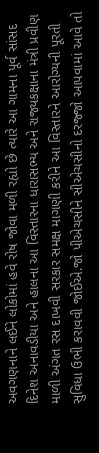અવગણનાને લઈને લોકોમાં હવે રોષ જોવા મળી રહ્યો છે ત્યારે આ ગામના પૂર્વ સાંસદ દિનેશ અનાવડીયા અને હાલના આ વિસ્તારના ધારાસભ્ય અને રાજ્યકક્ષાના મંત્રી પ્રવીણ માળી અંગત રસ દાખવી સરકાર સમક્ષ માગણી કરીને આ વિસ્તારને આરોગ્યની પૂરતી સુવિધા ઉભી કરાવવી જોઈએ.જો પીએચસીને સીએચસીનો દરજ્જો આપવામાં આવે તો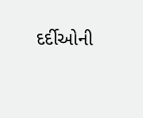દર્દીઓની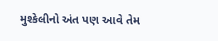મુશ્કેલીનો અંત પણ આવે તેમ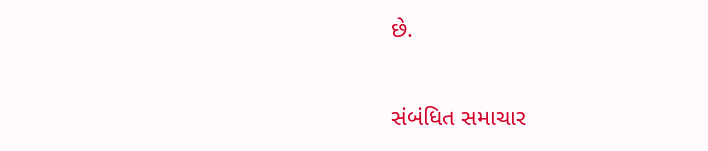છે.

સંબંધિત સમાચાર